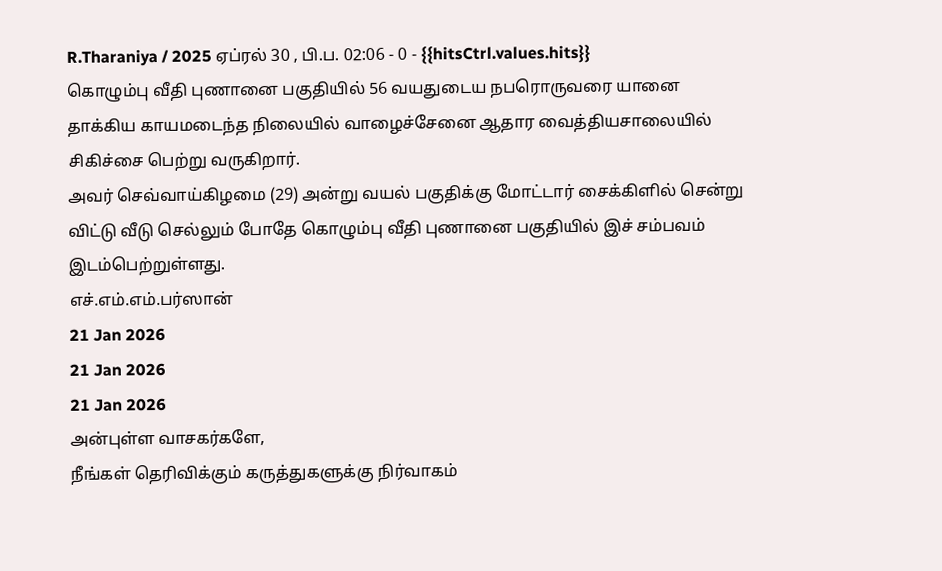R.Tharaniya / 2025 ஏப்ரல் 30 , பி.ப. 02:06 - 0 - {{hitsCtrl.values.hits}}
கொழும்பு வீதி புணானை பகுதியில் 56 வயதுடைய நபரொருவரை யானை தாக்கிய காயமடைந்த நிலையில் வாழைச்சேனை ஆதார வைத்தியசாலையில் சிகிச்சை பெற்று வருகிறார்.
அவர் செவ்வாய்கிழமை (29) அன்று வயல் பகுதிக்கு மோட்டார் சைக்கிளில் சென்று விட்டு வீடு செல்லும் போதே கொழும்பு வீதி புணானை பகுதியில் இச் சம்பவம் இடம்பெற்றுள்ளது.
எச்.எம்.எம்.பர்ஸான்
21 Jan 2026
21 Jan 2026
21 Jan 2026
அன்புள்ள வாசகர்களே,
நீங்கள் தெரிவிக்கும் கருத்துகளுக்கு நிர்வாகம்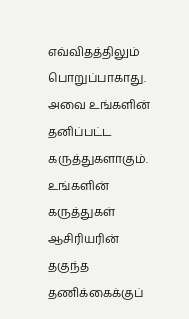எவ்விதத்திலும் பொறுப்பாகாது. அவை உங்களின் தனிப்பட்ட கருத்துகளாகும். உங்களின் கருத்துகள் ஆசிரியரின் தகுந்த தணிக்கைக்குப்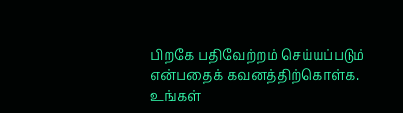பிறகே பதிவேற்றம் செய்யப்படும் என்பதைக் கவனத்திற்கொள்க. உங்கள்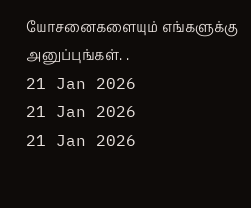யோசனைகளையும் எங்களுக்கு அனுப்புங்கள். .
21 Jan 2026
21 Jan 2026
21 Jan 2026